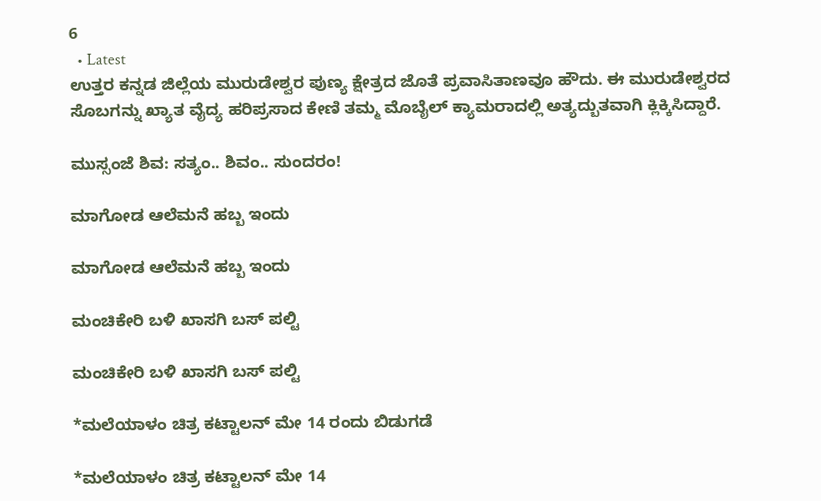6
  • Latest
ಉತ್ತರ ಕನ್ನಡ ಜಿಲ್ಲೆಯ ಮುರುಡೇಶ್ವರ ಪುಣ್ಯ ಕ್ಷೇತ್ರದ ಜೊತೆ ಪ್ರವಾಸಿತಾಣವೂ ಹೌದು. ಈ ಮುರುಡೇಶ್ವರದ ಸೊಬಗನ್ನು ಖ್ಯಾತ ವೈದ್ಯ ಹರಿಪ್ರಸಾದ ಕೇಣಿ ತಮ್ಮ ಮೊಬೈಲ್ ಕ್ಯಾಮರಾದಲ್ಲಿ ಅತ್ಯದ್ಬುತವಾಗಿ ಕ್ಲಿಕ್ಕಿಸಿದ್ದಾರೆ.

ಮುಸ್ಸಂಜೆ ಶಿವ: ಸತ್ಯಂ.. ಶಿವಂ.. ಸುಂದರಂ!

ಮಾಗೋಡ ಆಲೆಮನೆ ಹಬ್ಬ ಇಂದು

ಮಾಗೋಡ ಆಲೆಮನೆ ಹಬ್ಬ ಇಂದು

ಮಂಚಿಕೇರಿ‌ ಬಳಿ ಖಾಸಗಿ ಬಸ್ ಪಲ್ಟಿ

ಮಂಚಿಕೇರಿ‌ ಬಳಿ ಖಾಸಗಿ ಬಸ್ ಪಲ್ಟಿ

*ಮಲೆಯಾಳಂ ಚಿತ್ರ ಕಟ್ಟಾಲನ್ ಮೇ 14 ರಂದು ಬಿಡುಗಡೆ

*ಮಲೆಯಾಳಂ ಚಿತ್ರ ಕಟ್ಟಾಲನ್ ಮೇ 14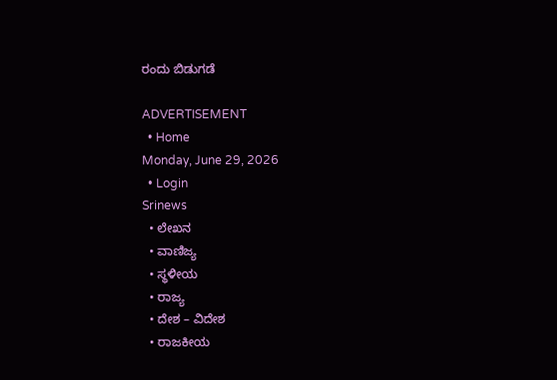ರಂದು ಬಿಡುಗಡೆ

ADVERTISEMENT
  • Home
Monday, June 29, 2026
  • Login
Srinews
  • ಲೇಖನ
  • ವಾಣಿಜ್ಯ
  • ಸ್ಥಳೀಯ
  • ರಾಜ್ಯ
  • ದೇಶ – ವಿದೇಶ
  • ರಾಜಕೀಯ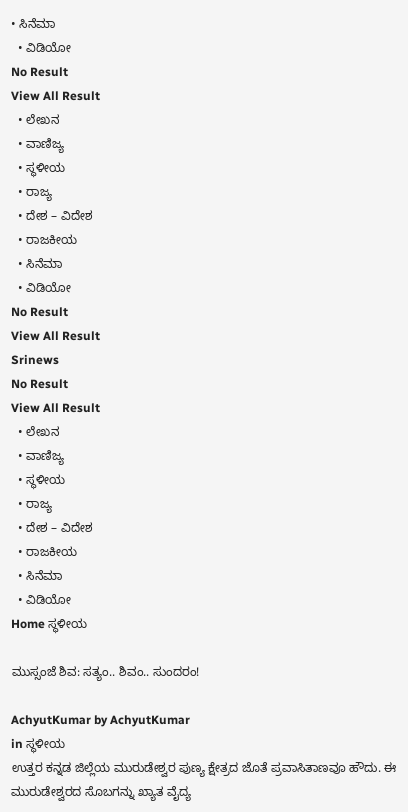• ಸಿನೆಮಾ
  • ವಿಡಿಯೋ
No Result
View All Result
  • ಲೇಖನ
  • ವಾಣಿಜ್ಯ
  • ಸ್ಥಳೀಯ
  • ರಾಜ್ಯ
  • ದೇಶ – ವಿದೇಶ
  • ರಾಜಕೀಯ
  • ಸಿನೆಮಾ
  • ವಿಡಿಯೋ
No Result
View All Result
Srinews
No Result
View All Result
  • ಲೇಖನ
  • ವಾಣಿಜ್ಯ
  • ಸ್ಥಳೀಯ
  • ರಾಜ್ಯ
  • ದೇಶ – ವಿದೇಶ
  • ರಾಜಕೀಯ
  • ಸಿನೆಮಾ
  • ವಿಡಿಯೋ
Home ಸ್ಥಳೀಯ

ಮುಸ್ಸಂಜೆ ಶಿವ: ಸತ್ಯಂ.. ಶಿವಂ.. ಸುಂದರಂ!

AchyutKumar by AchyutKumar
in ಸ್ಥಳೀಯ
ಉತ್ತರ ಕನ್ನಡ ಜಿಲ್ಲೆಯ ಮುರುಡೇಶ್ವರ ಪುಣ್ಯ ಕ್ಷೇತ್ರದ ಜೊತೆ ಪ್ರವಾಸಿತಾಣವೂ ಹೌದು. ಈ ಮುರುಡೇಶ್ವರದ ಸೊಬಗನ್ನು ಖ್ಯಾತ ವೈದ್ಯ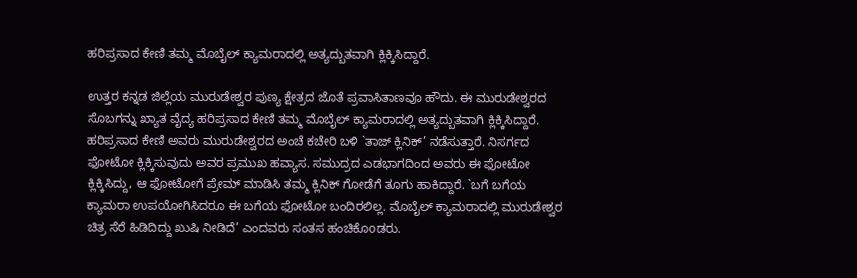ಹರಿಪ್ರಸಾದ ಕೇಣಿ ತಮ್ಮ ಮೊಬೈಲ್ ಕ್ಯಾಮರಾದಲ್ಲಿ ಅತ್ಯದ್ಬುತವಾಗಿ ಕ್ಲಿಕ್ಕಿಸಿದ್ದಾರೆ.

ಉತ್ತರ ಕನ್ನಡ ಜಿಲ್ಲೆಯ ಮುರುಡೇಶ್ವರ ಪುಣ್ಯ ಕ್ಷೇತ್ರದ ಜೊತೆ ಪ್ರವಾಸಿತಾಣವೂ ಹೌದು. ಈ ಮುರುಡೇಶ್ವರದ ಸೊಬಗನ್ನು ಖ್ಯಾತ ವೈದ್ಯ ಹರಿಪ್ರಸಾದ ಕೇಣಿ ತಮ್ಮ ಮೊಬೈಲ್ ಕ್ಯಾಮರಾದಲ್ಲಿ ಅತ್ಯದ್ಬುತವಾಗಿ ಕ್ಲಿಕ್ಕಿಸಿದ್ದಾರೆ. ಹರಿಪ್ರಸಾದ ಕೇಣಿ ಅವರು ಮುರುಡೇಶ್ವರದ ಅಂಚೆ ಕಚೇರಿ ಬಳಿ `ತಾಜ್ ಕ್ಲಿನಿಕ್’ ನಡೆಸುತ್ತಾರೆ. ನಿಸರ್ಗದ ಫೋಟೋ ಕ್ಲಿಕ್ಕಿಸುವುದು ಅವರ ಪ್ರಮುಖ ಹವ್ಯಾಸ. ಸಮುದ್ರದ ಎಡಭಾಗದಿಂದ ಅವರು ಈ ಫೋಟೋ ಕ್ಲಿಕ್ಕಿಸಿದ್ದು, ಆ ಫೋಟೋಗೆ ಪ್ರೇಮ್ ಮಾಡಿಸಿ ತಮ್ಮ ಕ್ಲಿನಿಕ್ ಗೋಡೆಗೆ ತೂಗು ಹಾಕಿದ್ದಾರೆ. `ಬಗೆ ಬಗೆಯ ಕ್ಯಾಮರಾ ಉಪಯೋಗಿಸಿದರೂ ಈ ಬಗೆಯ ಫೋಟೋ ಬಂದಿರಲಿಲ್ಲ. ಮೊಬೈಲ್ ಕ್ಯಾಮರಾದಲ್ಲಿ ಮುರುಡೇಶ್ವರ ಚಿತ್ರ ಸೆರೆ ಹಿಡಿದಿದ್ದು ಖುಷಿ ನೀಡಿದೆ’ ಎಂದವರು ಸಂತಸ ಹಂಚಿಕೊoಡರು.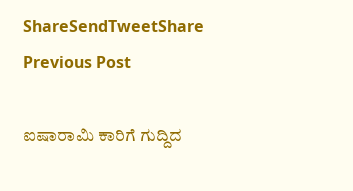ShareSendTweetShare
Previous Post

ಐಷಾರಾಮಿ ಕಾರಿಗೆ ಗುದ್ದಿದ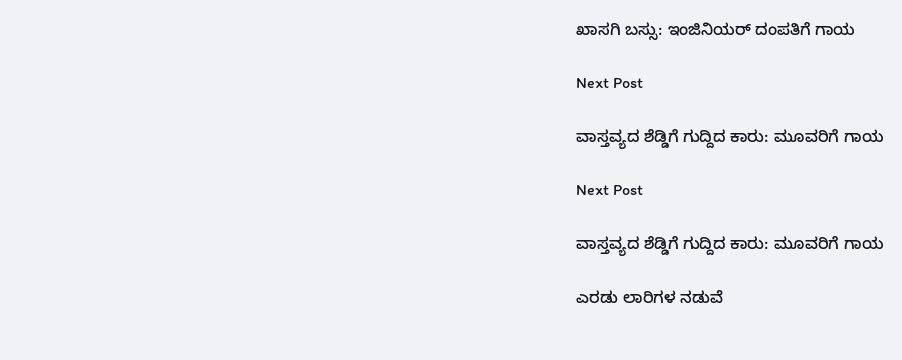ಖಾಸಗಿ ಬಸ್ಸು: ಇಂಜಿನಿಯರ್ ದಂಪತಿಗೆ ಗಾಯ

Next Post

ವಾಸ್ತವ್ಯದ ಶೆಡ್ಡಿಗೆ ಗುದ್ದಿದ ಕಾರು: ಮೂವರಿಗೆ ಗಾಯ

Next Post

ವಾಸ್ತವ್ಯದ ಶೆಡ್ಡಿಗೆ ಗುದ್ದಿದ ಕಾರು: ಮೂವರಿಗೆ ಗಾಯ

ಎರಡು ಲಾರಿಗಳ ನಡುವೆ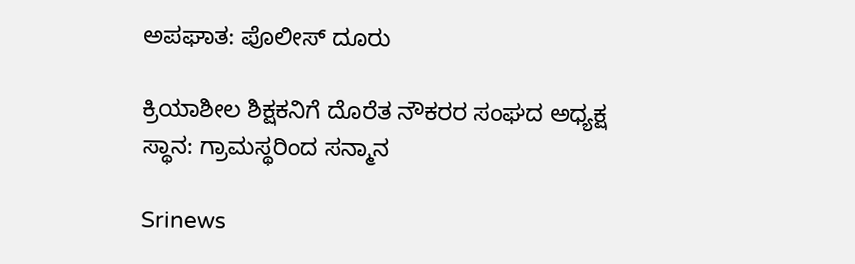ಅಪಘಾತ: ಪೊಲೀಸ್ ದೂರು

ಕ್ರಿಯಾಶೀಲ ಶಿಕ್ಷಕನಿಗೆ ದೊರೆತ ನೌಕರರ ಸಂಘದ ಅಧ್ಯಕ್ಷ ಸ್ಥಾನ: ಗ್ರಾಮಸ್ಥರಿಂದ ಸನ್ಮಾನ

Srinews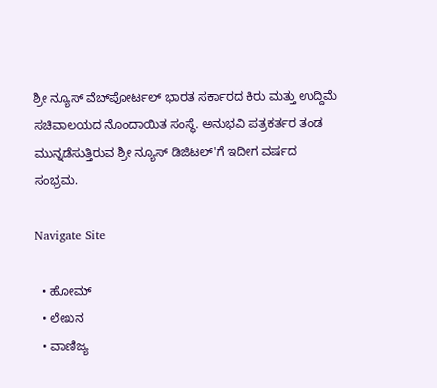ಶ್ರೀ ನ್ಯೂಸ್ ವೆಬ್‌ಪೋರ್ಟಲ್ ಭಾರತ ಸರ್ಕಾರದ ಕಿರು ಮತ್ತು ಉದ್ದಿಮೆ ಸಚಿವಾಲಯದ ನೊಂದಾಯಿತ ಸಂಸ್ಥೆ. ಅನುಭವಿ ಪತ್ರಕರ್ತರ ತಂಡ ಮುನ್ನಡೆಸುತ್ತಿರುವ ಶ್ರೀ ನ್ಯೂಸ್ ಡಿಜಿಟಲ್'ಗೆ ಇದೀಗ ವರ್ಷದ ಸಂಭ್ರಮ.

Navigate Site

  • ಹೋಮ್
  • ಲೇಖನ
  • ವಾಣಿಜ್ಯ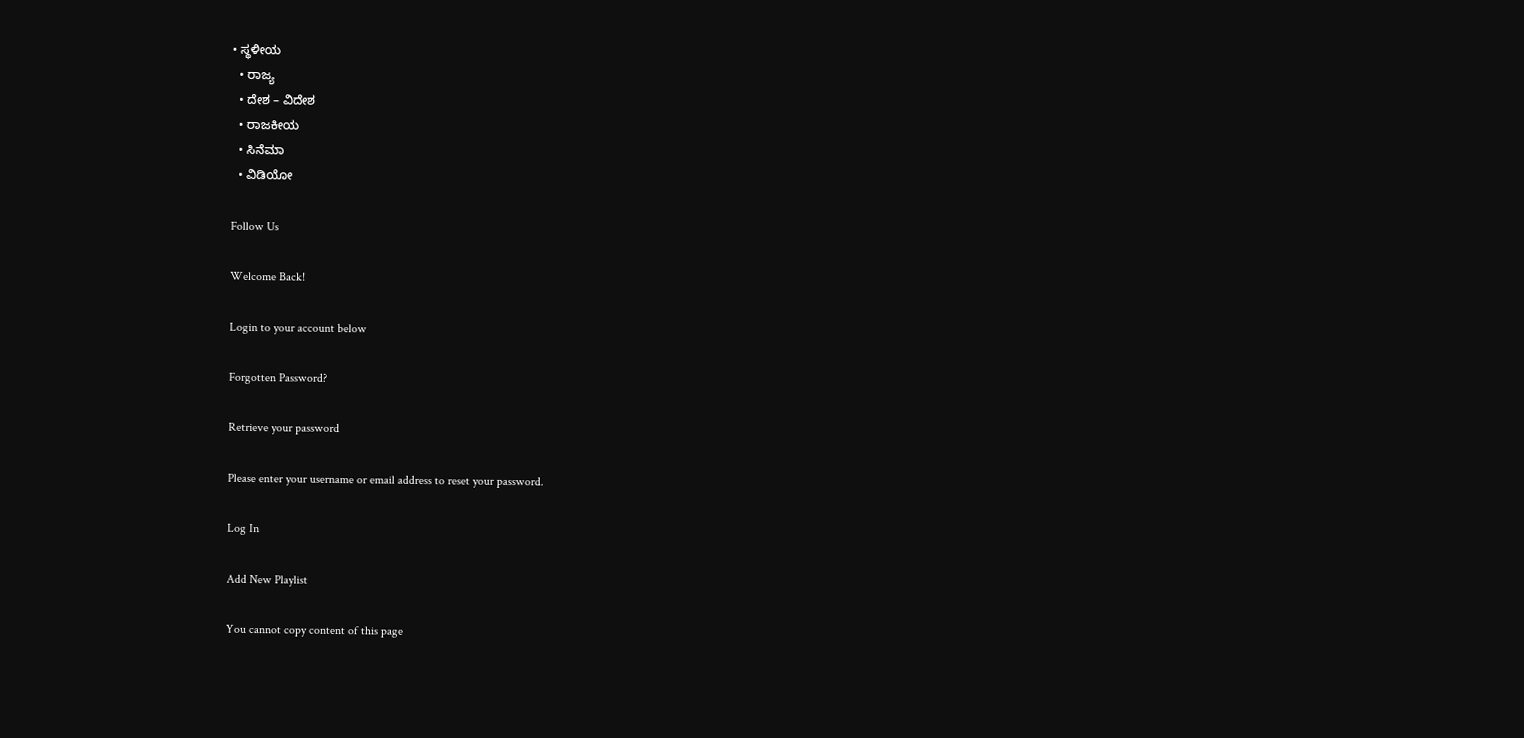• ಸ್ಥಳೀಯ
  • ರಾಜ್ಯ
  • ದೇಶ – ವಿದೇಶ
  • ರಾಜಕೀಯ
  • ಸಿನೆಮಾ
  • ವಿಡಿಯೋ

Follow Us

Welcome Back!

Login to your account below

Forgotten Password?

Retrieve your password

Please enter your username or email address to reset your password.

Log In

Add New Playlist

You cannot copy content of this page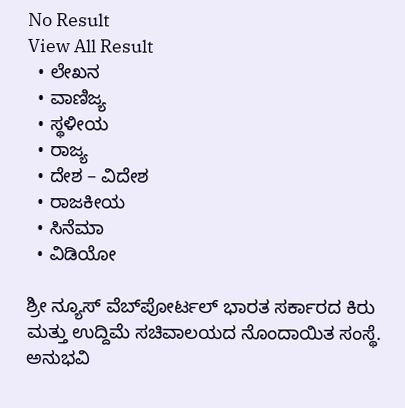No Result
View All Result
  • ಲೇಖನ
  • ವಾಣಿಜ್ಯ
  • ಸ್ಥಳೀಯ
  • ರಾಜ್ಯ
  • ದೇಶ – ವಿದೇಶ
  • ರಾಜಕೀಯ
  • ಸಿನೆಮಾ
  • ವಿಡಿಯೋ

ಶ್ರೀ ನ್ಯೂಸ್ ವೆಬ್‌ಪೋರ್ಟಲ್ ಭಾರತ ಸರ್ಕಾರದ ಕಿರು ಮತ್ತು ಉದ್ದಿಮೆ ಸಚಿವಾಲಯದ ನೊಂದಾಯಿತ ಸಂಸ್ಥೆ. ಅನುಭವಿ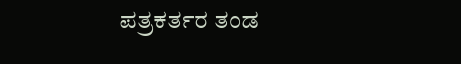ಪತ್ರಕರ್ತರ ತಂಡ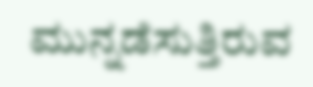ಮುನ್ನಡೆಸುತ್ತಿರುವ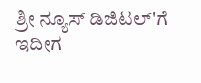ಶ್ರೀ ನ್ಯೂಸ್ ಡಿಜಿಟಲ್'ಗೆ ಇದೀಗ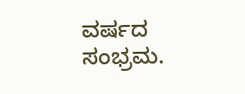ವರ್ಷದ ಸಂಭ್ರಮ.